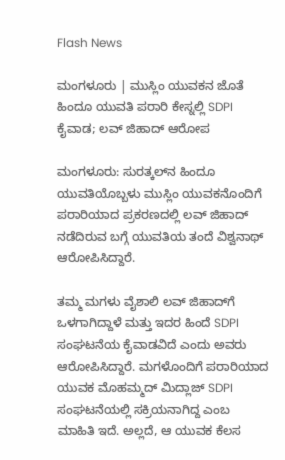Flash News

ಮಂಗಳೂರು | ಮುಸ್ಲಿಂ ಯುವಕನ ಜೊತೆ ಹಿಂದೂ ಯುವತಿ ಪರಾರಿ ಕೇಸ್ನಲ್ಲಿ SDPI ಕೈವಾಡ; ಲವ್ ಜಿಹಾದ್ ಆರೋಪ

ಮಂಗಳೂರು: ಸುರತ್ಕಲ್‌ನ ಹಿಂದೂ ಯುವತಿಯೊಬ್ಬಳು ಮುಸ್ಲಿಂ ಯುವಕನೊಂದಿಗೆ ಪರಾರಿಯಾದ ಪ್ರಕರಣದಲ್ಲಿ ಲವ್ ಜಿಹಾದ್ ನಡೆದಿರುವ ಬಗ್ಗೆ ಯುವತಿಯ ತಂದೆ ವಿಶ್ವನಾಥ್ ಆರೋಪಿಸಿದ್ದಾರೆ.

ತಮ್ಮ ಮಗಳು ವೈಶಾಲಿ ಲವ್ ಜಿಹಾದ್‌ಗೆ ಒಳಗಾಗಿದ್ದಾಳೆ ಮತ್ತು ಇದರ ಹಿಂದೆ SDPI ಸಂಘಟನೆಯ ಕೈವಾಡವಿದೆ ಎಂದು ಅವರು ಆರೋಪಿಸಿದ್ದಾರೆ. ಮಗಳೊಂದಿಗೆ ಪರಾರಿಯಾದ ಯುವಕ ಮೊಹಮ್ಮದ್ ಮಿದ್ಲಾಜ್ SDPI ಸಂಘಟನೆಯಲ್ಲಿ ಸಕ್ರಿಯನಾಗಿದ್ದ ಎಂಬ ಮಾಹಿತಿ ಇದೆ. ಅಲ್ಲದೆ, ಆ ಯುವಕ ಕೆಲಸ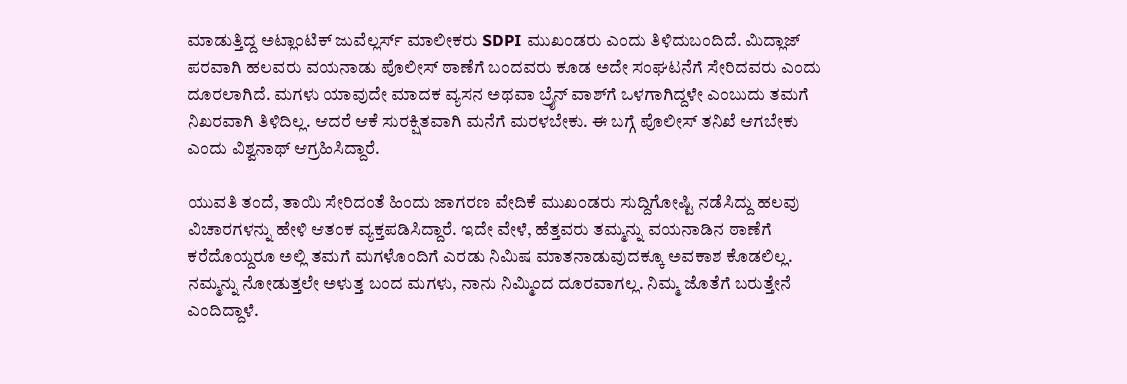ಮಾಡುತ್ತಿದ್ದ ಅಟ್ಲಾಂಟಿಕ್ ಜುವೆಲ್ಲರ್ಸ್ ಮಾಲೀಕರು SDPI ಮುಖಂಡರು ಎಂದು ತಿಳಿದುಬಂದಿದೆ. ಮಿದ್ಲಾಜ್ ಪರವಾಗಿ ಹಲವರು ವಯನಾಡು ಪೊಲೀಸ್ ಠಾಣೆಗೆ ಬಂದವರು ಕೂಡ ಅದೇ ಸಂಘಟನೆಗೆ ಸೇರಿದವರು ಎಂದು ದೂರಲಾಗಿದೆ. ಮಗಳು ಯಾವುದೇ ಮಾದಕ ವ್ಯಸನ ಅಥವಾ ಬ್ರೈನ್ ವಾಶ್‌ಗೆ ಒಳಗಾಗಿದ್ದಳೇ ಎಂಬುದು ತಮಗೆ ನಿಖರವಾಗಿ ತಿಳಿದಿಲ್ಲ. ಆದರೆ ಆಕೆ ಸುರಕ್ಷಿತವಾಗಿ ಮನೆಗೆ ಮರಳಬೇಕು. ಈ ಬಗ್ಗೆ ಪೊಲೀಸ್ ತನಿಖೆ ಆಗಬೇಕು ಎಂದು ವಿಶ್ವನಾಥ್ ಆಗ್ರಹಿಸಿದ್ದಾರೆ.

ಯುವತಿ ತಂದೆ, ತಾಯಿ ಸೇರಿದಂತೆ ಹಿಂದು ಜಾಗರಣ ವೇದಿಕೆ ಮುಖಂಡರು ಸುದ್ದಿಗೋಷ್ಟಿ ನಡೆಸಿದ್ದು ಹಲವು ವಿಚಾರಗಳನ್ನು ಹೇಳಿ ಆತಂಕ ವ್ಯಕ್ತಪಡಿಸಿದ್ದಾರೆ. ಇದೇ ವೇಳೆ, ಹೆತ್ತವರು ತಮ್ಮನ್ನು ವಯನಾಡಿನ ಠಾಣೆಗೆ ಕರೆದೊಯ್ದರೂ ಅಲ್ಲಿ ತಮಗೆ ಮಗಳೊಂದಿಗೆ ಎರಡು ನಿಮಿಷ ಮಾತನಾಡುವುದಕ್ಕೂ ಅವಕಾಶ ಕೊಡಲಿಲ್ಲ. ನಮ್ಮನ್ನು ನೋಡುತ್ತಲೇ ಅಳುತ್ತ ಬಂದ ಮಗಳು, ನಾನು ನಿಮ್ಮಿಂದ ದೂರವಾಗಲ್ಲ. ನಿಮ್ಮ ಜೊತೆಗೆ ಬರುತ್ತೇನೆ ಎಂದಿದ್ದಾಳೆ.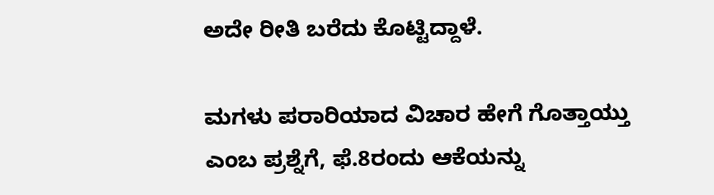ಅದೇ ರೀತಿ ಬರೆದು ಕೊಟ್ಟಿದ್ದಾಳೆ.

ಮಗಳು ಪರಾರಿಯಾದ ವಿಚಾರ ಹೇಗೆ ಗೊತ್ತಾಯ್ತು ಎಂಬ ಪ್ರಶ್ನೆಗೆ, ಫೆ.8ರಂದು ಆಕೆಯನ್ನು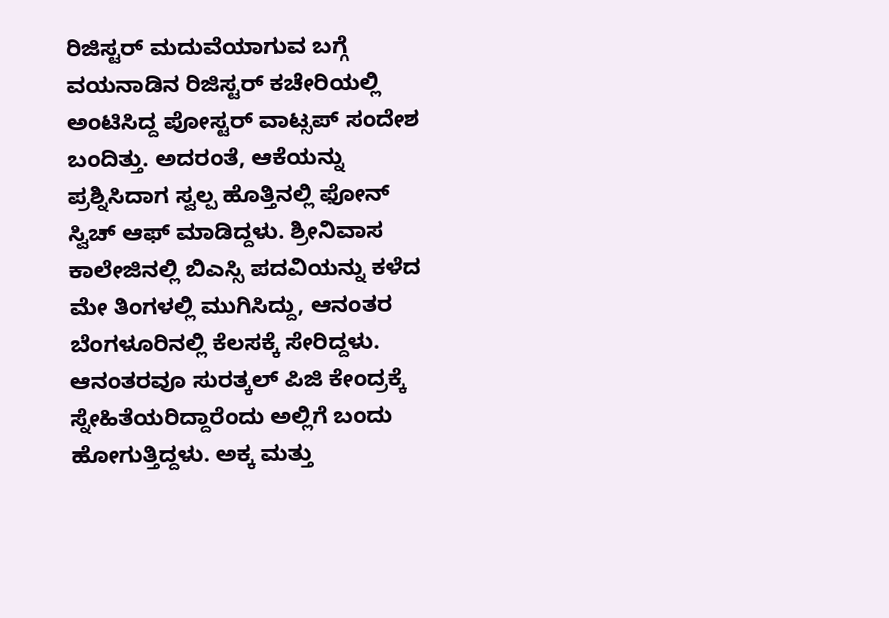ರಿಜಿಸ್ಟರ್ ಮದುವೆಯಾಗುವ ಬಗ್ಗೆ ವಯನಾಡಿನ ರಿಜಿಸ್ಟರ್ ಕಚೇರಿಯಲ್ಲಿ ಅಂಟಿಸಿದ್ದ ಪೋಸ್ಟರ್ ವಾಟ್ಸಪ್ ಸಂದೇಶ ಬಂದಿತ್ತು. ಅದರಂತೆ, ಆಕೆಯನ್ನು ಪ್ರಶ್ನಿಸಿದಾಗ ಸ್ವಲ್ಪ ಹೊತ್ತಿನಲ್ಲಿ ಫೋನ್ ಸ್ವಿಚ್ ಆಫ್ ಮಾಡಿದ್ದಳು. ಶ್ರೀನಿವಾಸ ಕಾಲೇಜಿನಲ್ಲಿ ಬಿಎಸ್ಸಿ ಪದವಿಯನ್ನು ಕಳೆದ ಮೇ ತಿಂಗಳಲ್ಲಿ ಮುಗಿಸಿದ್ದು, ಆನಂತರ ಬೆಂಗಳೂರಿನಲ್ಲಿ ಕೆಲಸಕ್ಕೆ ಸೇರಿದ್ದಳು. ಆನಂತರವೂ ಸುರತ್ಕಲ್ ಪಿಜಿ ಕೇಂದ್ರಕ್ಕೆ ಸ್ನೇಹಿತೆಯರಿದ್ದಾರೆಂದು ಅಲ್ಲಿಗೆ ಬಂದು ಹೋಗುತ್ತಿದ್ದಳು. ಅಕ್ಕ ಮತ್ತು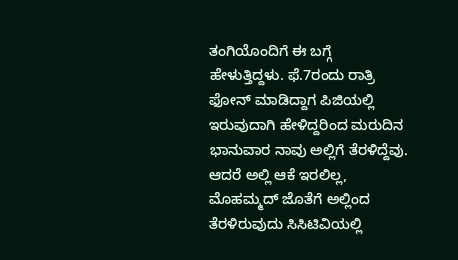ತಂಗಿಯೊಂದಿಗೆ ಈ ಬಗ್ಗೆ ಹೇಳುತ್ತಿದ್ದಳು. ಫೆ.7ರಂದು ರಾತ್ರಿ ಫೋನ್ ಮಾಡಿದ್ದಾಗ ಪಿಜಿಯಲ್ಲಿ ಇರುವುದಾಗಿ ಹೇಳಿದ್ದರಿಂದ ಮರುದಿನ ಭಾನುವಾರ ನಾವು ಅಲ್ಲಿಗೆ ತೆರಳಿದ್ದೆವು. ಆದರೆ ಅಲ್ಲಿ ಆಕೆ ಇರಲಿಲ್ಲ, ಮೊಹಮ್ಮದ್ ಜೊತೆಗೆ ಅಲ್ಲಿಂದ ತೆರಳಿರುವುದು ಸಿಸಿಟಿವಿಯಲ್ಲಿ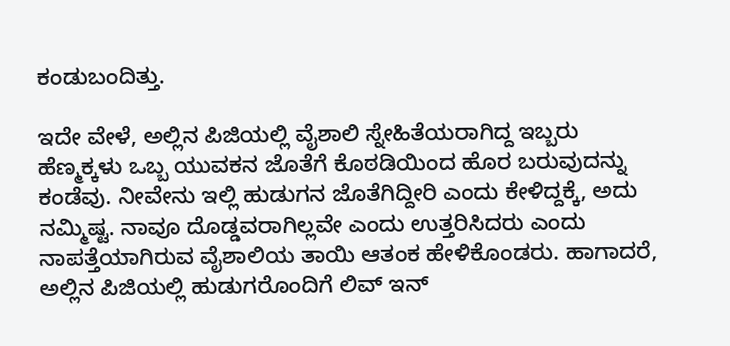ಕಂಡುಬಂದಿತ್ತು.

ಇದೇ ವೇಳೆ, ಅಲ್ಲಿನ ಪಿಜಿಯಲ್ಲಿ ವೈಶಾಲಿ ಸ್ನೇಹಿತೆಯರಾಗಿದ್ದ ಇಬ್ಬರು ಹೆಣ್ಮಕ್ಕಳು ಒಬ್ಬ ಯುವಕನ ಜೊತೆಗೆ ಕೊಠಡಿಯಿಂದ ಹೊರ ಬರುವುದನ್ನು ಕಂಡೆವು. ನೀವೇನು ಇಲ್ಲಿ ಹುಡುಗನ ಜೊತೆಗಿದ್ದೀರಿ ಎಂದು ಕೇಳಿದ್ದಕ್ಕೆ, ಅದು ನಮ್ಮಿಷ್ಟ. ನಾವೂ ದೊಡ್ಡವರಾಗಿಲ್ಲವೇ ಎಂದು ಉತ್ತರಿಸಿದರು ಎಂದು ನಾಪತ್ತೆಯಾಗಿರುವ ವೈಶಾಲಿಯ ತಾಯಿ ಆತಂಕ ಹೇಳಿಕೊಂಡರು. ಹಾಗಾದರೆ, ಅಲ್ಲಿನ ಪಿಜಿಯಲ್ಲಿ ಹುಡುಗರೊಂದಿಗೆ ಲಿವ್ ಇನ್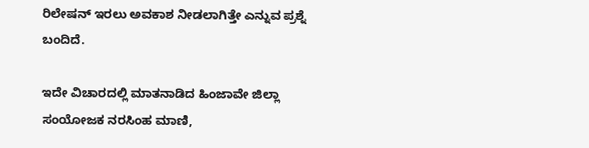ರಿಲೇಷನ್ ಇರಲು ಅವಕಾಶ ನೀಡಲಾಗಿತ್ತೇ ಎನ್ನುವ ಪ್ರಶ್ನೆ ಬಂದಿದೆ.

ಇದೇ ವಿಚಾರದಲ್ಲಿ ಮಾತನಾಡಿದ ಹಿಂಜಾವೇ ಜಿಲ್ಲಾ ಸಂಯೋಜಕ ನರಸಿಂಹ ಮಾಣಿ,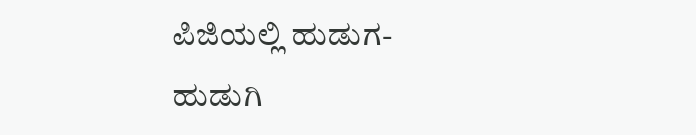ಪಿಜಿಯಲ್ಲಿ ಹುಡುಗ- ಹುಡುಗಿ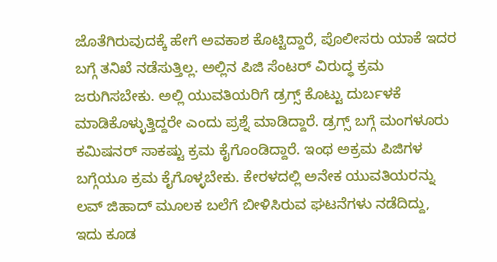ಜೊತೆಗಿರುವುದಕ್ಕೆ ಹೇಗೆ ಅವಕಾಶ ಕೊಟ್ಟಿದ್ದಾರೆ, ಪೊಲೀಸರು ಯಾಕೆ ಇದರ ಬಗ್ಗೆ ತನಿಖೆ ನಡೆಸುತ್ತಿಲ್ಲ. ಅಲ್ಲಿನ ಪಿಜಿ ಸೆಂಟರ್ ವಿರುದ್ಧ ಕ್ರಮ ಜರುಗಿಸಬೇಕು. ಅಲ್ಲಿ ಯುವತಿಯರಿಗೆ ಡ್ರಗ್ಸ್ ಕೊಟ್ಟು ದುರ್ಬಳಕೆ ಮಾಡಿಕೊಳ್ಳುತ್ತಿದ್ದರೇ ಎಂದು ಪ್ರಶ್ನೆ ಮಾಡಿದ್ದಾರೆ. ಡ್ರಗ್ಸ್ ಬಗ್ಗೆ ಮಂಗಳೂರು ಕಮಿಷನರ್ ಸಾಕಷ್ಟು ಕ್ರಮ ಕೈಗೊಂಡಿದ್ದಾರೆ. ಇಂಥ ಅಕ್ರಮ ಪಿಜಿಗಳ ಬಗ್ಗೆಯೂ ಕ್ರಮ ಕೈಗೊಳ್ಳಬೇಕು. ಕೇರಳದಲ್ಲಿ ಅನೇಕ ಯುವತಿಯರನ್ನು ಲವ್ ಜಿಹಾದ್ ಮೂಲಕ ಬಲೆಗೆ ಬೀಳಿಸಿರುವ ಘಟನೆಗಳು ನಡೆದಿದ್ದು, ಇದು ಕೂಡ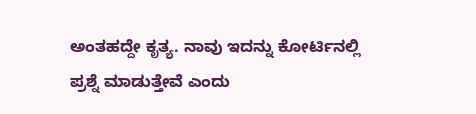ಅಂತಹದ್ದೇ ಕೃತ್ಯ. ನಾವು ಇದನ್ನು ಕೋರ್ಟಿನಲ್ಲಿ ಪ್ರಶ್ನೆ ಮಾಡುತ್ತೇವೆ ಎಂದು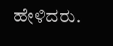ಹೇಳಿದರು.